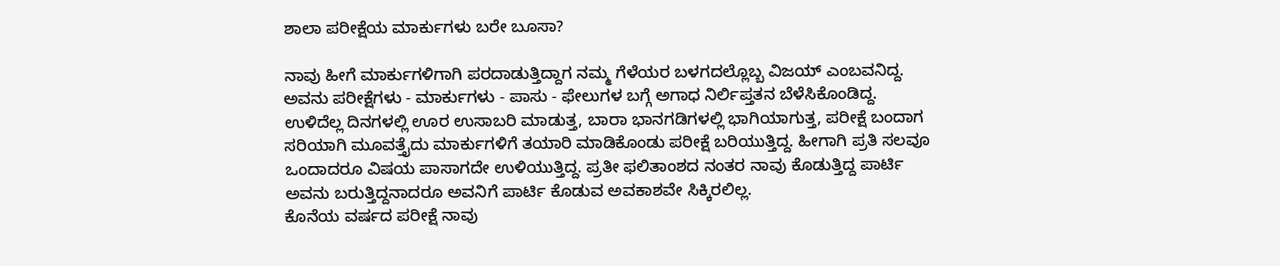ಶಾಲಾ ಪರೀಕ್ಷೆಯ ಮಾರ್ಕುಗಳು ಬರೇ ಬೂಸಾ?

ನಾವು ಹೀಗೆ ಮಾರ್ಕುಗಳಿಗಾಗಿ ಪರದಾಡುತ್ತಿದ್ದಾಗ ನಮ್ಮ ಗೆಳೆಯರ ಬಳಗದಲ್ಲೊಬ್ಬ ವಿಜಯ್ ಎಂಬವನಿದ್ದ. ಅವನು ಪರೀಕ್ಷೆಗಳು - ಮಾರ್ಕುಗಳು - ಪಾಸು - ಫೇಲುಗಳ ಬಗ್ಗೆ ಅಗಾಧ ನಿರ್ಲಿಪ್ತತನ ಬೆಳೆಸಿಕೊಂಡಿದ್ದ. ಉಳಿದೆಲ್ಲ ದಿನಗಳಲ್ಲಿ ಊರ ಉಸಾಬರಿ ಮಾಡುತ್ತ, ಬಾರಾ ಭಾನಗಡಿಗಳಲ್ಲಿ ಭಾಗಿಯಾಗುತ್ತ, ಪರೀಕ್ಷೆ ಬಂದಾಗ ಸರಿಯಾಗಿ ಮೂವತ್ತೈದು ಮಾರ್ಕುಗಳಿಗೆ ತಯಾರಿ ಮಾಡಿಕೊಂಡು ಪರೀಕ್ಷೆ ಬರಿಯುತ್ತಿದ್ದ. ಹೀಗಾಗಿ ಪ್ರತಿ ಸಲವೂ ಒಂದಾದರೂ ವಿಷಯ ಪಾಸಾಗದೇ ಉಳಿಯುತ್ತಿದ್ದ. ಪ್ರತೀ ಫಲಿತಾಂಶದ ನಂತರ ನಾವು ಕೊಡುತ್ತಿದ್ದ ಪಾರ್ಟಿ ಅವನು ಬರುತ್ತಿದ್ದನಾದರೂ ಅವನಿಗೆ ಪಾರ್ಟಿ ಕೊಡುವ ಅವಕಾಶವೇ ಸಿಕ್ಕಿರಲಿಲ್ಲ.
ಕೊನೆಯ ವರ್ಷದ ಪರೀಕ್ಷೆ ನಾವು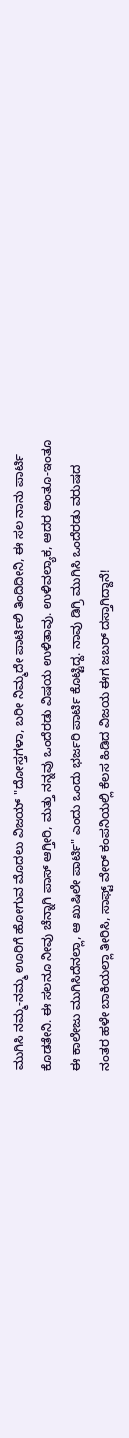ಮುಗಿಸಿ ನಮ್ಮ-ನಮ್ಮ ಊರಿಗೆ ಹೋಗುವ ಮೊದಲು ವಿಜಯ್ "ದೋಸ್ತಗಳಾ, ಬರೀ ನಿಮ್ಮದೇ ಪಾರ್ಟಿಲಿ ತಿಂದಿದೀನಿ, ಈ ಸಲ ನಾನು ಪಾರ್ಟಿ ಕೊಡತೇನಿ. ಈ ಸಲನೂ ನೀವು ಚೆನ್ನಾಗಿ ಪಾಸ್ ಆಗ್ತೀರಿ, ಮತ್ತು ನನ್ನವು ಒಂದೆರಡು ವಿಷಯ ಉಳಿತಾವು. ಉಳಿವಲ್ಯಾಕ, ಆದರ ಅಂತೂ-ಇಂತೂ ಈ ಕಾಲೇಜು ಮುಗಿಸಿದೆನಲ್ಲಾ, ಆ ಖುಷಿಲೇ ಪಾರ್ಟಿ" ಎಂದು ಒಂದು ಭರ್ಜರಿ ಪಾರ್ಟಿ ಕೊಟ್ಟಿದ್ದ. ನಾವು ಡಿಗ್ರಿ ಮುಗಿಸಿ ಒಂದೆರಡು ವರುಷದ ನಂತರ ಹಳೇ ಬಾಕಿಯಲ್ಲಾ ತೀರಿಸಿ, ಸಾಫ್ಟ್ ವೇರ್ ಕಂಪನಿಯಲ್ಲಿ ಕೆಲಸ ಹಿಡಿದ ವಿಜಯ ಈಗ ಜಬರ್ ದಸ್ತಾಗಿದ್ದಾನೆ!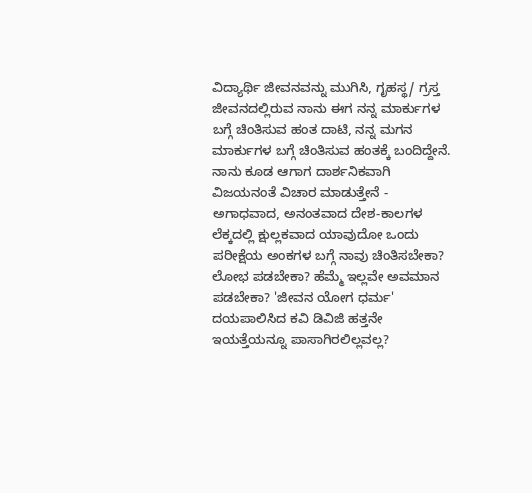ವಿದ್ಯಾರ್ಥಿ ಜೀವನವನ್ನು ಮುಗಿಸಿ, ಗೃಹಸ್ಥ/ ಗ್ರಸ್ತ ಜೀವನದಲ್ಲಿರುವ ನಾನು ಈಗ ನನ್ನ ಮಾರ್ಕುಗಳ ಬಗ್ಗೆ ಚಿಂತಿಸುವ ಹಂತ ದಾಟಿ, ನನ್ನ ಮಗನ ಮಾರ್ಕುಗಳ ಬಗ್ಗೆ ಚಿಂತಿಸುವ ಹಂತಕ್ಕೆ ಬಂದಿದ್ದೇನೆ. ನಾನು ಕೂಡ ಆಗಾಗ ದಾರ್ಶನಿಕವಾಗಿ ವಿಜಯನಂತೆ ವಿಚಾರ ಮಾಡುತ್ತೇನೆ - ಅಗಾಧವಾದ, ಅನಂತವಾದ ದೇಶ-ಕಾಲಗಳ ಲೆಕ್ಕದಲ್ಲಿ ಕ್ಷುಲ್ಲಕವಾದ ಯಾವುದೋ ಒಂದು ಪರೀಕ್ಷೆಯ ಅಂಕಗಳ ಬಗ್ಗೆ ನಾವು ಚಿಂತಿಸಬೇಕಾ? ಲೋಭ ಪಡಬೇಕಾ? ಹೆಮ್ಮೆ ಇಲ್ಲವೇ ಅವಮಾನ ಪಡಬೇಕಾ? 'ಜೀವನ ಯೋಗ ಧರ್ಮ' ದಯಪಾಲಿಸಿದ ಕವಿ ಡಿವಿಜಿ ಹತ್ತನೇ ಇಯತ್ತೆಯನ್ನೂ ಪಾಸಾಗಿರಲಿಲ್ಲವಲ್ಲ?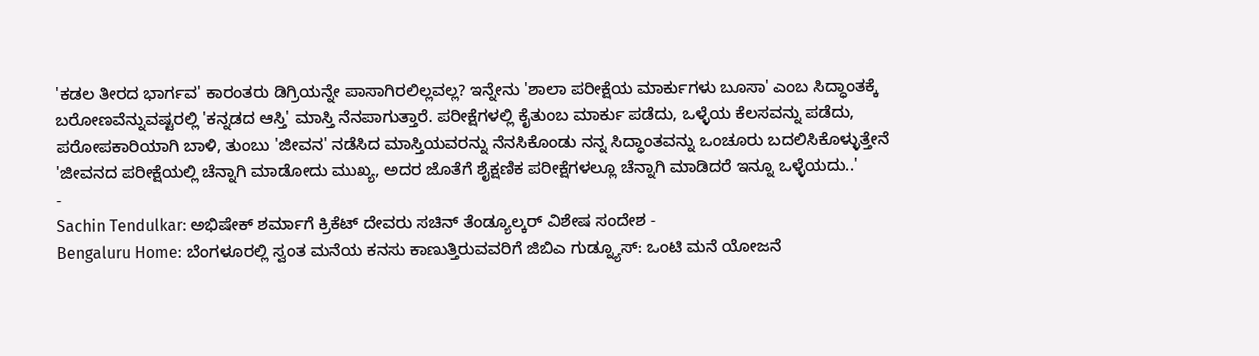'ಕಡಲ ತೀರದ ಭಾರ್ಗವ' ಕಾರಂತರು ಡಿಗ್ರಿಯನ್ನೇ ಪಾಸಾಗಿರಲಿಲ್ಲವಲ್ಲ? ಇನ್ನೇನು 'ಶಾಲಾ ಪರೀಕ್ಷೆಯ ಮಾರ್ಕುಗಳು ಬೂಸಾ' ಎಂಬ ಸಿದ್ಧಾಂತಕ್ಕೆ ಬರೋಣವೆನ್ನುವಷ್ಟರಲ್ಲಿ 'ಕನ್ನಡದ ಆಸ್ತಿ' ಮಾಸ್ತಿ ನೆನಪಾಗುತ್ತಾರೆ. ಪರೀಕ್ಷೆಗಳಲ್ಲಿ ಕೈತುಂಬ ಮಾರ್ಕು ಪಡೆದು, ಒಳ್ಳೆಯ ಕೆಲಸವನ್ನು ಪಡೆದು, ಪರೋಪಕಾರಿಯಾಗಿ ಬಾಳಿ, ತುಂಬು 'ಜೀವನ' ನಡೆಸಿದ ಮಾಸ್ತಿಯವರನ್ನು ನೆನಸಿಕೊಂಡು ನನ್ನ ಸಿದ್ಧಾಂತವನ್ನು ಒಂಚೂರು ಬದಲಿಸಿಕೊಳ್ಳುತ್ತೇನೆ 'ಜೀವನದ ಪರೀಕ್ಷೆಯಲ್ಲಿ ಚೆನ್ನಾಗಿ ಮಾಡೋದು ಮುಖ್ಯ, ಅದರ ಜೊತೆಗೆ ಶೈಕ್ಷಣಿಕ ಪರೀಕ್ಷೆಗಳಲ್ಲೂ ಚೆನ್ನಾಗಿ ಮಾಡಿದರೆ ಇನ್ನೂ ಒಳ್ಳೆಯದು..'
-
Sachin Tendulkar: ಅಭಿಷೇಕ್ ಶರ್ಮಾಗೆ ಕ್ರಿಕೆಟ್ ದೇವರು ಸಚಿನ್ ತೆಂಡ್ಯೂಲ್ಕರ್ ವಿಶೇಷ ಸಂದೇಶ -
Bengaluru Home: ಬೆಂಗಳೂರಲ್ಲಿ ಸ್ವಂತ ಮನೆಯ ಕನಸು ಕಾಣುತ್ತಿರುವವರಿಗೆ ಜಿಬಿಎ ಗುಡ್ನ್ಯೂಸ್: ಒಂಟಿ ಮನೆ ಯೋಜನೆ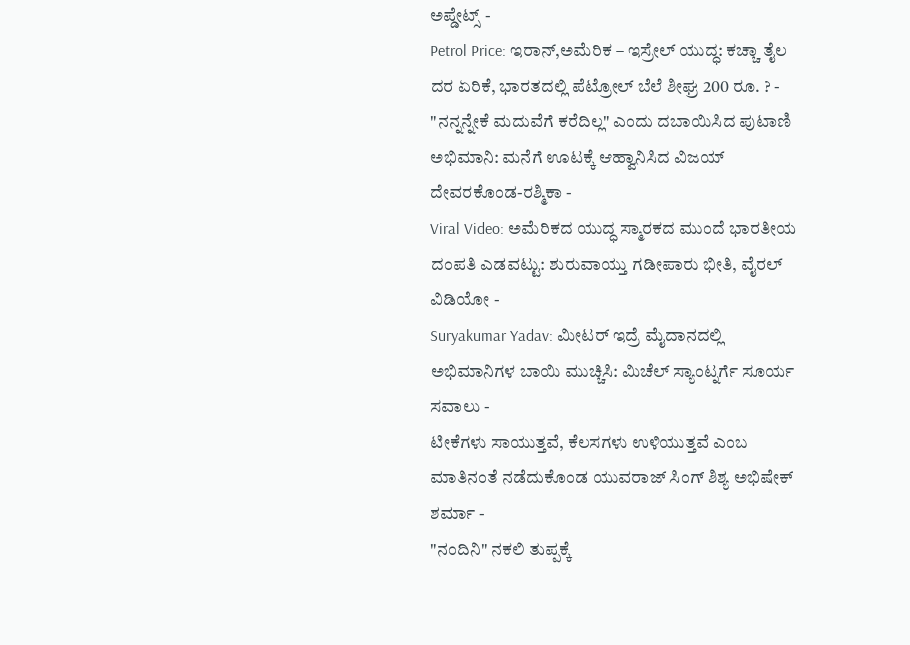ಅಪ್ಡೇಟ್ಸ್ -
Petrol Price: ಇರಾನ್,ಅಮೆರಿಕ – ಇಸ್ರೇಲ್ ಯುದ್ಧ: ಕಚ್ಚಾ ತೈಲ ದರ ಏರಿಕೆ, ಭಾರತದಲ್ಲಿ ಪೆಟ್ರೋಲ್ ಬೆಲೆ ಶೀಘ್ರ 200 ರೂ. ? -
"ನನ್ನನ್ನೇಕೆ ಮದುವೆಗೆ ಕರೆದಿಲ್ಲ" ಎಂದು ದಬಾಯಿಸಿದ ಪುಟಾಣಿ ಅಭಿಮಾನಿ: ಮನೆಗೆ ಊಟಕ್ಕೆ ಆಹ್ವಾನಿಸಿದ ವಿಜಯ್ ದೇವರಕೊಂಡ-ರಶ್ಮಿಕಾ -
Viral Video: ಅಮೆರಿಕದ ಯುದ್ಧ ಸ್ಮಾರಕದ ಮುಂದೆ ಭಾರತೀಯ ದಂಪತಿ ಎಡವಟ್ಟು: ಶುರುವಾಯ್ತು ಗಡೀಪಾರು ಭೀತಿ, ವೈರಲ್ ವಿಡಿಯೋ -
Suryakumar Yadav: ಮೀಟರ್ ಇದ್ರೆ ಮೈದಾನದಲ್ಲಿ ಅಭಿಮಾನಿಗಳ ಬಾಯಿ ಮುಚ್ಚಿಸಿ: ಮಿಚೆಲ್ ಸ್ಯಾಂಟ್ನರ್ಗೆ ಸೂರ್ಯ ಸವಾಲು -
ಟೀಕೆಗಳು ಸಾಯುತ್ತವೆ, ಕೆಲಸಗಳು ಉಳಿಯುತ್ತವೆ ಎಂಬ ಮಾತಿನಂತೆ ನಡೆದುಕೊಂಡ ಯುವರಾಜ್ ಸಿಂಗ್ ಶಿಶ್ಯ ಅಭಿಷೇಕ್ ಶರ್ಮಾ -
"ನಂದಿನಿ" ನಕಲಿ ತುಪ್ಪಕ್ಕೆ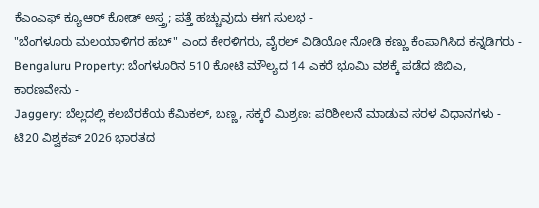ಕೆಎಂಎಫ್ ಕ್ಯೂಆರ್ ಕೋಡ್ ಅಸ್ತ್ರ; ಪತ್ತೆ ಹಚ್ಚುವುದು ಈಗ ಸುಲಭ -
"ಬೆಂಗಳೂರು ಮಲಯಾಳಿಗರ ಹಬ್" ಎಂದ ಕೇರಳಿಗರು, ವೈರಲ್ ವಿಡಿಯೋ ನೋಡಿ ಕಣ್ಣು ಕೆಂಪಾಗಿಸಿದ ಕನ್ನಡಿಗರು -
Bengaluru Property: ಬೆಂಗಳೂರಿನ 510 ಕೋಟಿ ಮೌಲ್ಯದ 14 ಎಕರೆ ಭೂಮಿ ವಶಕ್ಕೆ ಪಡೆದ ಜಿಬಿಎ, ಕಾರಣವೇನು -
Jaggery: ಬೆಲ್ಲದಲ್ಲಿ ಕಲಬೆರಕೆಯ ಕೆಮಿಕಲ್, ಬಣ್ಣ, ಸಕ್ಕರೆ ಮಿಶ್ರಣ: ಪರಿಶೀಲನೆ ಮಾಡುವ ಸರಳ ವಿಧಾನಗಳು -
ಟಿ20 ವಿಶ್ವಕಪ್ 2026 ಭಾರತದ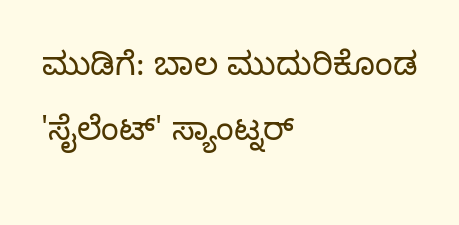ಮುಡಿಗೆ: ಬಾಲ ಮುದುರಿಕೊಂಡ 'ಸೈಲೆಂಟ್' ಸ್ಯಾಂಟ್ನರ್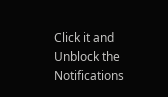Click it and Unblock the Notifications